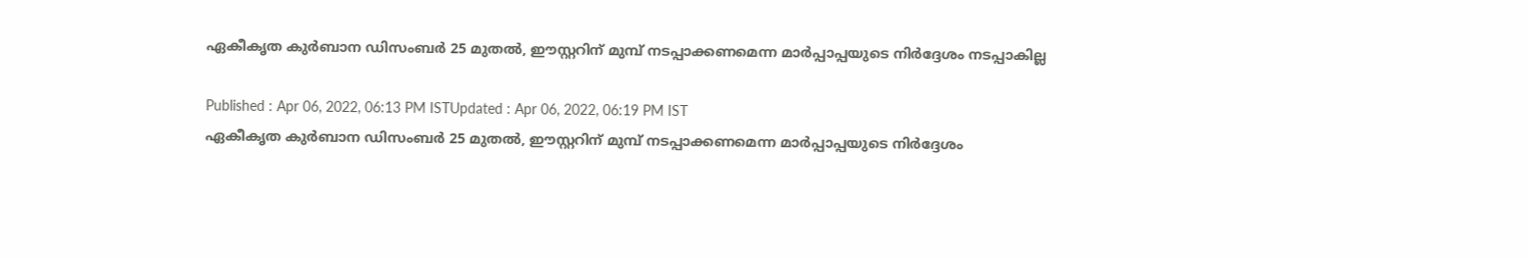ഏകീകൃത കുർബാന ഡിസംബർ 25 മുതൽ, ഈസ്റ്ററിന് മുമ്പ് നടപ്പാക്കണമെന്ന മാർപ്പാപ്പയുടെ നിർദ്ദേശം നടപ്പാകില്ല

Published : Apr 06, 2022, 06:13 PM ISTUpdated : Apr 06, 2022, 06:19 PM IST
ഏകീകൃത കുർബാന ഡിസംബർ 25 മുതൽ, ഈസ്റ്ററിന് മുമ്പ് നടപ്പാക്കണമെന്ന മാർപ്പാപ്പയുടെ നിർദ്ദേശം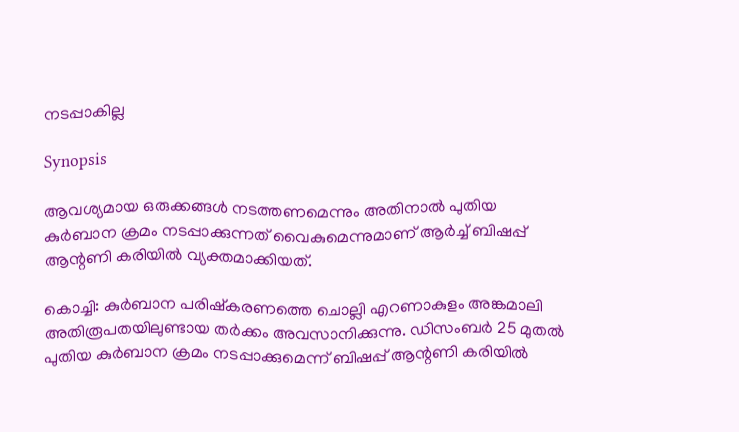നടപ്പാകില്ല

Synopsis

ആവശ്യമായ ഒരുക്കങ്ങൾ നടത്തണമെന്നും അതിനാൽ പുതിയ കുർബാന ക്രമം നടപ്പാക്കുന്നത് വൈകുമെന്നുമാണ് ആർച്ച് ബിഷപ്പ് ആന്റണി കരിയിൽ വ്യക്തമാക്കിയത്.

കൊച്ചി: കുർബാന പരിഷ്കരണത്തെ ചൊല്ലി എറണാകുളം അങ്കമാലി അതിരൂപതയിലുണ്ടായ തർക്കം അവസാനിക്കുന്നു. ഡിസംബർ 25 മുതൽ പുതിയ കുർബാന ക്രമം നടപ്പാക്കുമെന്ന് ബിഷപ്പ് ആന്റണി കരിയിൽ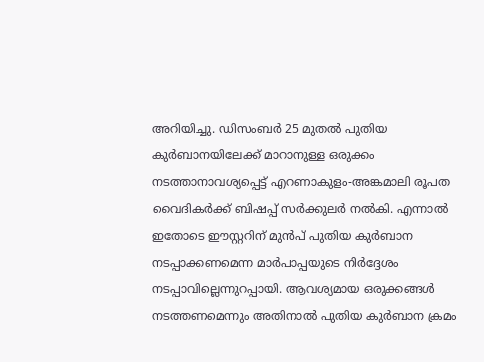അറിയിച്ചു. ഡിസംബർ 25 മുതൽ പുതിയ കുർബാനയിലേക്ക് മാറാനുള്ള ഒരുക്കം നടത്താനാവശ്യപ്പെട്ട് എറണാകുളം-അങ്കമാലി രൂപത വൈദികർക്ക് ബിഷപ്പ് സർക്കുലർ നൽകി. എന്നാൽ ഇതോടെ ഈസ്റ്ററിന് മുൻപ് പുതിയ കുർബാന നടപ്പാക്കണമെന്ന മാർപാപ്പയുടെ നിർദ്ദേശം നടപ്പാവില്ലെന്നുറപ്പായി. ആവശ്യമായ ഒരുക്കങ്ങൾ നടത്തണമെന്നും അതിനാൽ പുതിയ കുർബാന ക്രമം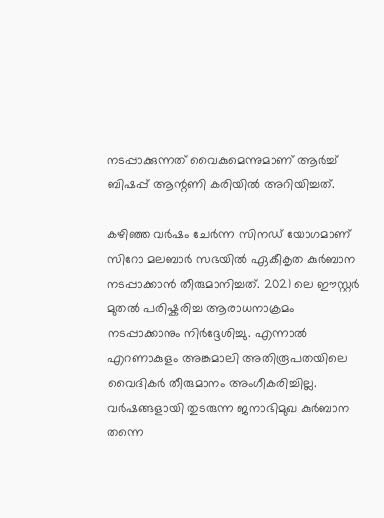നടപ്പാക്കുന്നത് വൈകുമെന്നുമാണ് ആർച്ച് ബിഷപ്പ് ആന്റണി കരിയിൽ അറിയിച്ചത്.

കഴിഞ്ഞ വർഷം ചേർന്ന സിനഡ് യോഗമാണ് സിറോ മലബാർ സഭയിൽ ഏകീകൃത കുർബാന നടപ്പാക്കാൻ തീരുമാനിച്ചത്. 2021 ലെ ഈസ്റ്റർ മുതൽ പരിഷ്കരിച്ച ആരാധനാക്രമം നടപ്പാക്കാനും നിർദ്ദേശിച്ചു. എന്നാൽ എറണാകുളം അങ്കമാലി അതിരൂപതയിലെ വൈദികർ തീരുമാനം അംഗീകരിച്ചില്ല. വർഷങ്ങളായി തുടരുന്ന ജനാഭിമുഖ കുർബാന തന്നെ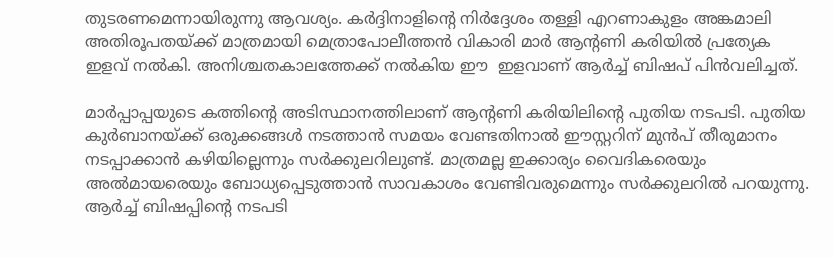തുടരണമെന്നായിരുന്നു ആവശ്യം. കർദ്ദിനാളിന്‍റെ നിർദ്ദേശം തള്ളി എറണാകുളം അങ്കമാലി  അതിരൂപതയ്ക്ക് മാത്രമായി മെത്രാപോലീത്തൻ വികാരി മാർ ആന്‍റണി കരിയിൽ പ്രത്യേക ഇളവ് നൽകി. അനിശ്ചതകാലത്തേക്ക് നൽകിയ ഈ  ഇളവാണ് ആർ‍ച്ച് ബിഷപ് പിൻവലിച്ചത്.

മാർപ്പാപ്പയുടെ കത്തിന്‍റെ അടിസ്ഥാനത്തിലാണ് ആന്‍റണി കരിയിലിന്‍റെ പുതിയ നടപടി. പുതിയ കുർബാനയ്ക്ക് ഒരുക്കങ്ങൾ നടത്താൻ സമയം വേണ്ടതിനാൽ ഈസ്റ്ററിന് മുൻപ് തീരുമാനം നടപ്പാക്കാൻ കഴിയില്ലെന്നും സർക്കുലറിലുണ്ട്. മാത്രമല്ല ഇക്കാര്യം വൈദികരെയും അൽമായരെയും ബോധ്യപ്പെടുത്താൻ സാവകാശം വേണ്ടിവരുമെന്നും സർക്കുലറിൽ പറയുന്നു. ആർച്ച് ബിഷപ്പിന്‍റെ നടപടി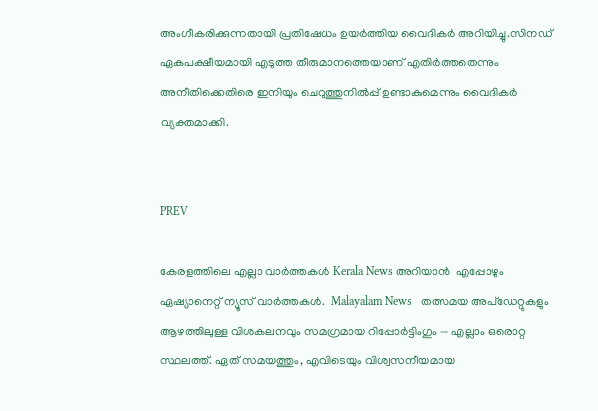അംഗീകരിക്കുന്നതായി പ്രതിഷേധം ഉയർത്തിയ വൈദികർ അറിയിച്ചു.സിനഡ് ഏകപക്ഷീയമായി എടുത്ത തീരുമാനത്തെയാണ് എതിർത്തതെന്നും അനീതിക്കെതിരെ ഇനിയും ചെറുത്തുനിൽപ്പ് ഉണ്ടാകുമെന്നും വൈദികർ വ്യക്തമാക്കി.


PREV

കേരളത്തിലെ എല്ലാ വാർത്തകൾ Kerala News അറിയാൻ  എപ്പോഴും ഏഷ്യാനെറ്റ് ന്യൂസ് വാർത്തകൾ.  Malayalam News   തത്സമയ അപ്‌ഡേറ്റുകളും ആഴത്തിലുള്ള വിശകലനവും സമഗ്രമായ റിപ്പോർട്ടിംഗും — എല്ലാം ഒരൊറ്റ സ്ഥലത്ത്. ഏത് സമയത്തും, എവിടെയും വിശ്വസനീയമായ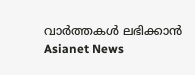വാർത്തകൾ ലഭിക്കാൻ Asianet News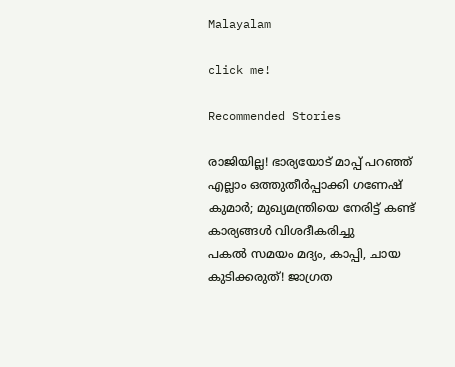Malayalam

click me!

Recommended Stories

രാജിയില്ല! ഭാര്യയോട് മാപ്പ് പറഞ്ഞ് എല്ലാം ഒത്തുതീർപ്പാക്കി ഗണേഷ് കുമാര്‍; മുഖ്യമന്ത്രിയെ നേരിട്ട് കണ്ട് കാര്യങ്ങള്‍ വിശദീകരിച്ചു
പകൽ സമയം മദ്യം, കാപ്പി, ചായ കുടിക്കരുത്! ജാഗ്രത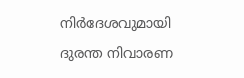നിർദേശവുമായി ദുരന്ത നിവാരണ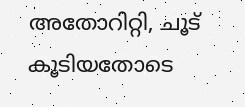അതോറിറ്റി, ചൂട് കൂടിയതോടെ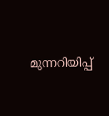മുന്നറിയിപ്പ്‍